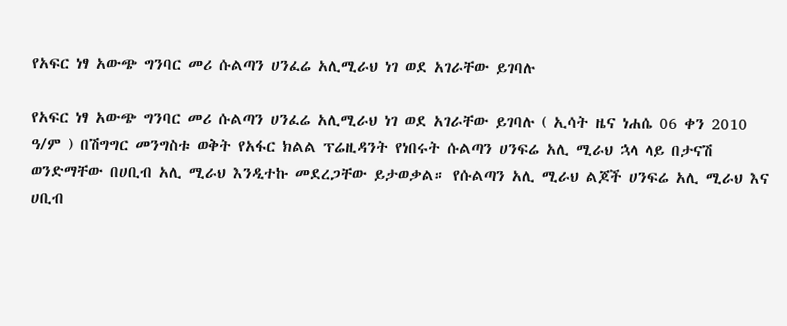የአፍር ነፃ አውጭ ግንባር መሪ ሱልጣን ሀንፈሬ አሊሚራህ ነገ ወደ አገራቸው ይገባሉ

የአፍር ነፃ አውጭ ግንባር መሪ ሱልጣን ሀንፈሬ አሊሚራህ ነገ ወደ አገራቸው ይገባሉ ( ኢሳት ዜና ነሐሴ 06 ቀን 2010 ዓ/ም ) በሽግግር መንግስቱ ወቅት የአፋር ክልል ፕሬዚዳንት የነበሩት ሱልጣን ሀንፍሬ አሊ ሚራህ ኋላ ላይ በታናሽ ወንድማቸው በሀቢብ አሊ ሚራህ እንዲተኩ መደረጋቸው ይታወቃል። የሱልጣን አሊ ሚራህ ልጆች ሀንፍሬ አሊ ሚራህ እና ሀቢብ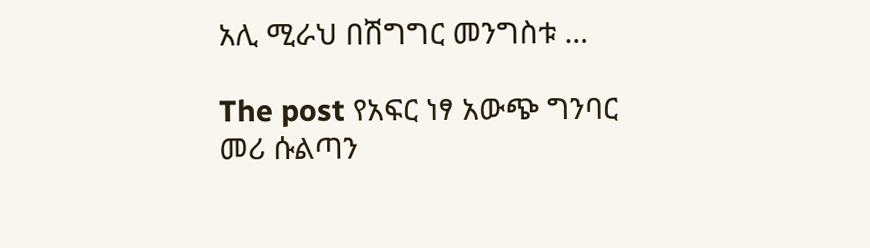አሊ ሚራህ በሽግግር መንግስቱ …

The post የአፍር ነፃ አውጭ ግንባር መሪ ሱልጣን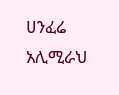ሀንፈሬ አሊሚራህ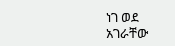ነገ ወደ አገራቸው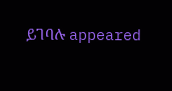ይገባሉ appeared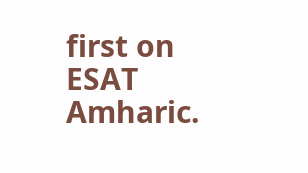first on ESAT Amharic.